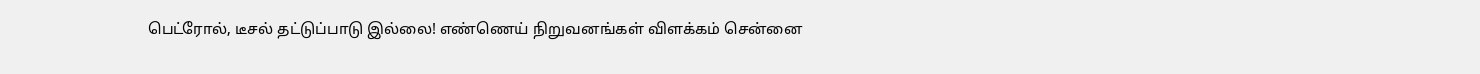பெட்ரோல், டீசல் தட்டுப்பாடு இல்லை! எண்ணெய் நிறுவனங்கள் விளக்கம் சென்னை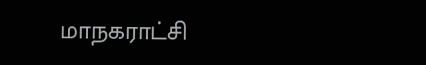மாநகராட்சி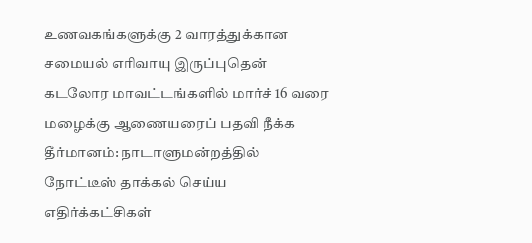உணவகங்களுக்கு 2 வாரத்துக்கான சமையல் எரிவாயு இருப்புதென் கடலோர மாவட்டங்களில் மார்ச் 16 வரை மழைக்கு ஆணையரைப் பதவி நீக்க தீர்மானம்: நாடாளுமன்றத்தில் நோட்டீஸ் தாக்கல் செய்ய எதிர்க்கட்சிகள்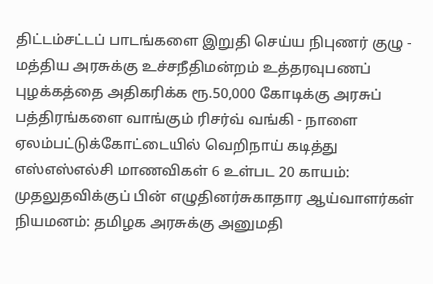திட்டம்சட்டப் பாடங்களை இறுதி செய்ய நிபுணர் குழு - மத்திய அரசுக்கு உச்சநீதிமன்றம் உத்தரவுபணப் புழக்கத்தை அதிகரிக்க ரூ.50,000 கோடிக்கு அரசுப் பத்திரங்களை வாங்கும் ரிசர்வ் வங்கி - நாளை ஏலம்பட்டுக்கோட்டையில் வெறிநாய் கடித்து எஸ்எஸ்எல்சி மாணவிகள் 6 உள்பட 20 காயம்: முதலுதவிக்குப் பின் எழுதினர்சுகாதார ஆய்வாளர்கள் நியமனம்: தமிழக அரசுக்கு அனுமதி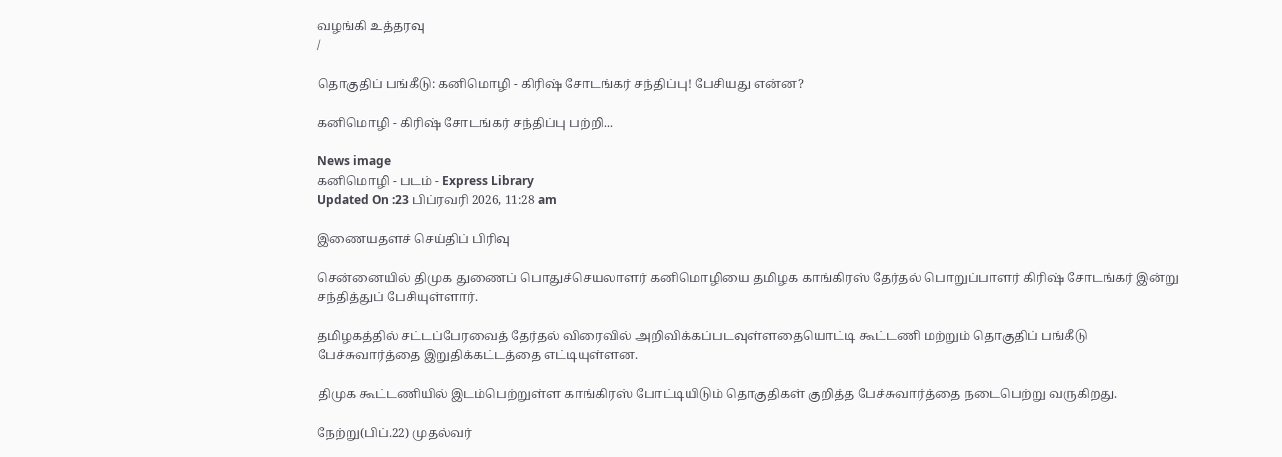வழங்கி உத்தரவு
/

தொகுதிப் பங்கீடு: கனிமொழி - கிரிஷ் சோடங்கர் சந்திப்பு! பேசியது என்ன?

கனிமொழி - கிரிஷ் சோடங்கர் சந்திப்பு பற்றி...

News image
கனிமொழி - படம் - Express Library
Updated On :23 பிப்ரவரி 2026, 11:28 am

இணையதளச் செய்திப் பிரிவு

சென்னையில் திமுக துணைப் பொதுச்செயலாளர் கனிமொழியை தமிழக காங்கிரஸ் தேர்தல் பொறுப்பாளர் கிரிஷ் சோடங்கர் இன்று சந்தித்துப் பேசியுள்ளார்.

தமிழகத்தில் சட்டப்பேரவைத் தேர்தல் விரைவில் அறிவிக்கப்படவுள்ளதையொட்டி கூட்டணி மற்றும் தொகுதிப் பங்கீடு பேச்சுவார்த்தை இறுதிக்கட்டத்தை எட்டியுள்ளன.

திமுக கூட்டணியில் இடம்பெற்றுள்ள காங்கிரஸ் போட்டியிடும் தொகுதிகள் குறித்த பேச்சுவார்த்தை நடைபெற்று வருகிறது.

நேற்று(பிப்.22) முதல்வர்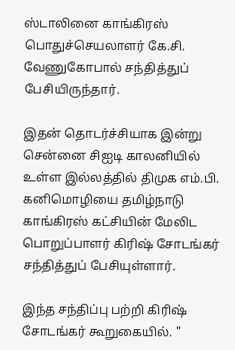ஸ்டாலினை காங்கிரஸ் பொதுச்செயலாளர் கே.சி. வேணுகோபால் சந்தித்துப் பேசியிருந்தார்.

இதன் தொடர்ச்சியாக இன்று சென்னை சிஐடி காலனியில் உள்ள இல்லத்தில் திமுக எம்.பி. கனிமொழியை தமிழ்நாடு காங்கிரஸ் கட்சியின் மேலிட பொறுப்பாளர் கிரிஷ் சோடங்கர் சந்தித்துப் பேசியுள்ளார்.

இந்த சந்திப்பு பற்றி கிரிஷ் சோடங்கர் கூறுகையில். "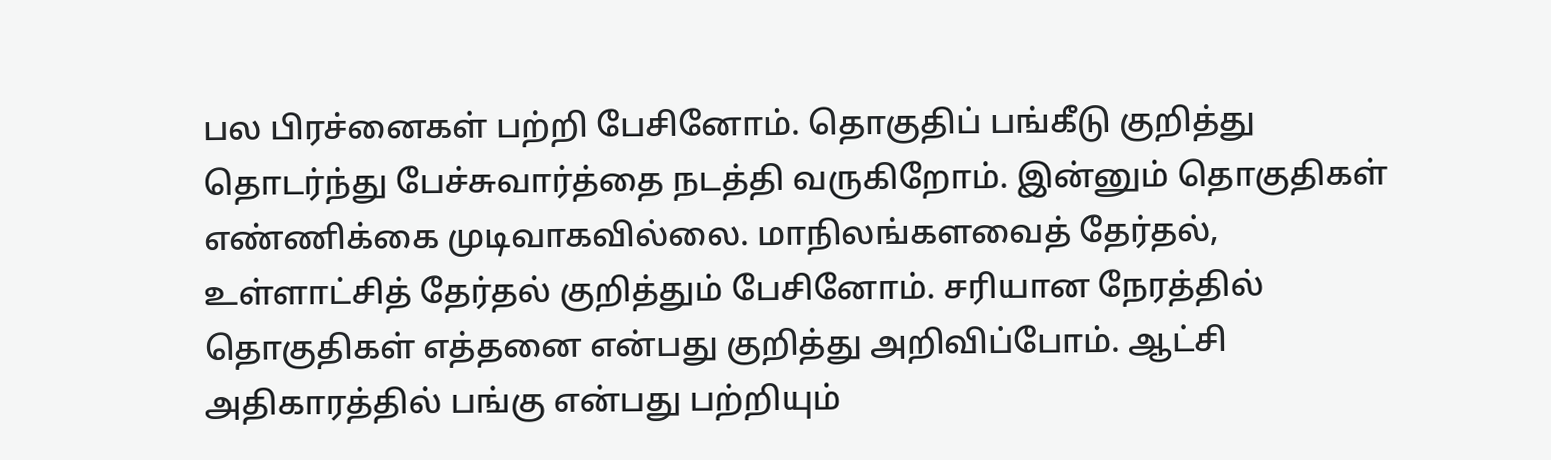பல பிரச்னைகள் பற்றி பேசினோம். தொகுதிப் பங்கீடு குறித்து தொடர்ந்து பேச்சுவார்த்தை நடத்தி வருகிறோம். இன்னும் தொகுதிகள் எண்ணிக்கை முடிவாகவில்லை. மாநிலங்களவைத் தேர்தல், உள்ளாட்சித் தேர்தல் குறித்தும் பேசினோம். சரியான நேரத்தில் தொகுதிகள் எத்தனை என்பது குறித்து அறிவிப்போம். ஆட்சி அதிகாரத்தில் பங்கு என்பது பற்றியும்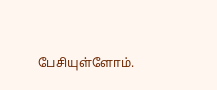பேசியுள்ளோம்.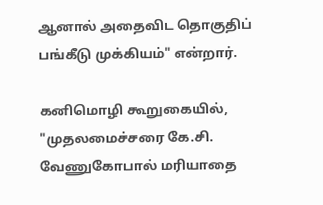ஆனால் அதைவிட தொகுதிப் பங்கீடு முக்கியம்" என்றார்.

கனிமொழி கூறுகையில், "முதலமைச்சரை கே.சி. வேணுகோபால் மரியாதை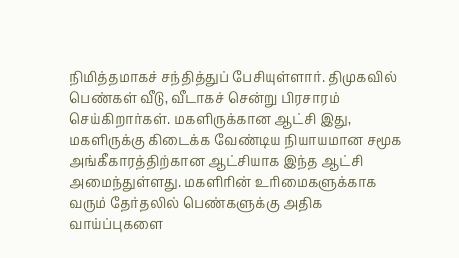நிமித்தமாகச் சந்தித்துப் பேசியுள்ளார். திமுகவில் பெண்கள் வீடு, வீடாகச் சென்று பிரசாரம் செய்கிறார்கள். மகளிருக்கான ஆட்சி இது, மகளிருக்கு கிடைக்க வேண்டிய நியாயமான சமூக அங்கீகாரத்திற்கான ஆட்சியாக இந்த ஆட்சி அமைந்துள்ளது. மகளிரின் உரிமைகளுக்காக வரும் தேர்தலில் பெண்களுக்கு அதிக வாய்ப்புகளை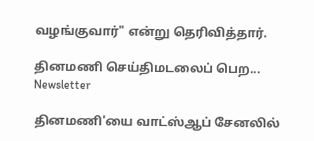வழங்குவார்" என்று தெரிவித்தார்.

தினமணி செய்திமடலைப் பெற... Newsletter

தினமணி'யை வாட்ஸ்ஆப் சேனலில்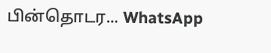பின்தொடர... WhatsApp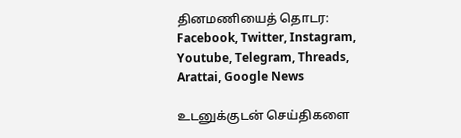தினமணியைத் தொடர: Facebook, Twitter, Instagram, Youtube, Telegram, Threads, Arattai, Google News

உடனுக்குடன் செய்திகளை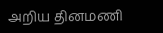அறிய தினமணி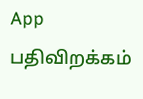App பதிவிறக்கம்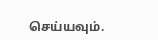செய்யவும்.